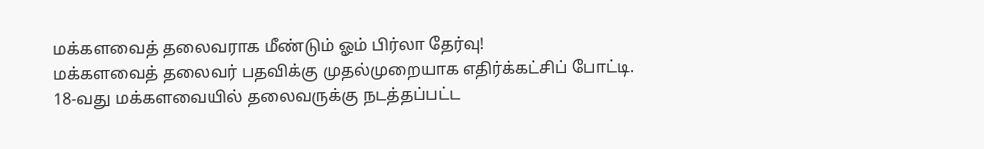மக்களவைத் தலைவராக மீண்டும் ஓம் பிர்லா தேர்வு!
மக்களவைத் தலைவர் பதவிக்கு முதல்முறையாக எதிர்க்கட்சிப் போட்டி.
18-வது மக்களவையில் தலைவருக்கு நடத்தப்பட்ட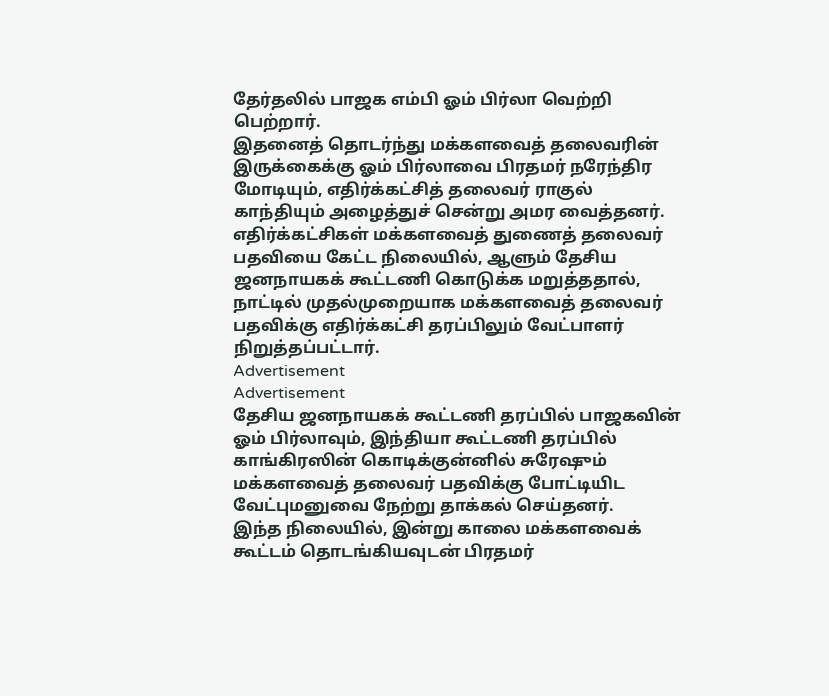தேர்தலில் பாஜக எம்பி ஓம் பிர்லா வெற்றி பெற்றார்.
இதனைத் தொடர்ந்து மக்களவைத் தலைவரின் இருக்கைக்கு ஓம் பிர்லாவை பிரதமர் நரேந்திர மோடியும், எதிர்க்கட்சித் தலைவர் ராகுல் காந்தியும் அழைத்துச் சென்று அமர வைத்தனர்.
எதிர்க்கட்சிகள் மக்களவைத் துணைத் தலைவர் பதவியை கேட்ட நிலையில், ஆளும் தேசிய ஜனநாயகக் கூட்டணி கொடுக்க மறுத்ததால், நாட்டில் முதல்முறையாக மக்களவைத் தலைவர் பதவிக்கு எதிர்க்கட்சி தரப்பிலும் வேட்பாளர் நிறுத்தப்பட்டார்.
Advertisement
Advertisement
தேசிய ஜனநாயகக் கூட்டணி தரப்பில் பாஜகவின் ஓம் பிர்லாவும், இந்தியா கூட்டணி தரப்பில் காங்கிரஸின் கொடிக்குன்னில் சுரேஷும் மக்களவைத் தலைவர் பதவிக்கு போட்டியிட வேட்புமனுவை நேற்று தாக்கல் செய்தனர்.
இந்த நிலையில், இன்று காலை மக்களவைக் கூட்டம் தொடங்கியவுடன் பிரதமர்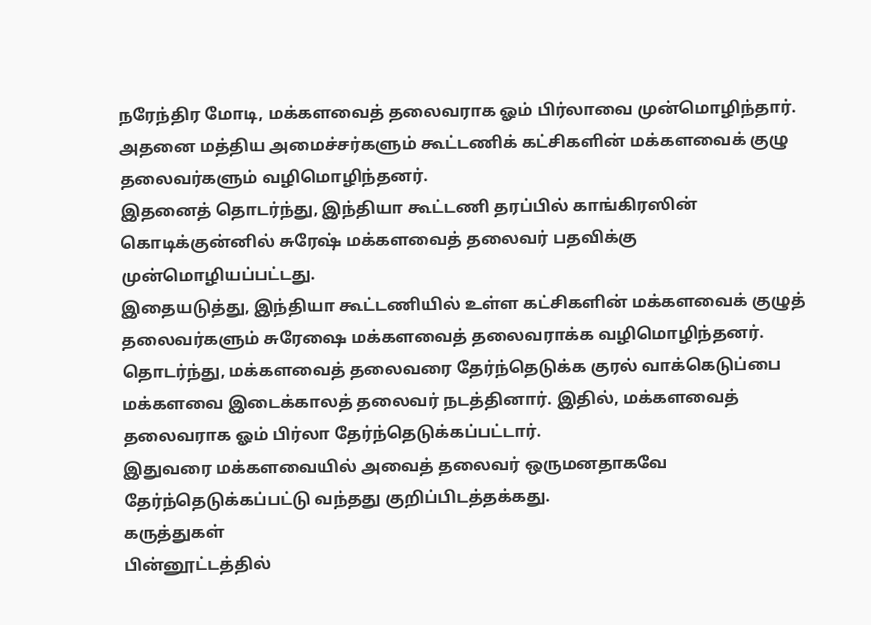நரேந்திர மோடி, மக்களவைத் தலைவராக ஓம் பிர்லாவை முன்மொழிந்தார். அதனை மத்திய அமைச்சர்களும் கூட்டணிக் கட்சிகளின் மக்களவைக் குழு தலைவர்களும் வழிமொழிந்தனர்.
இதனைத் தொடர்ந்து, இந்தியா கூட்டணி தரப்பில் காங்கிரஸின் கொடிக்குன்னில் சுரேஷ் மக்களவைத் தலைவர் பதவிக்கு முன்மொழியப்பட்டது.
இதையடுத்து, இந்தியா கூட்டணியில் உள்ள கட்சிகளின் மக்களவைக் குழுத் தலைவர்களும் சுரேஷை மக்களவைத் தலைவராக்க வழிமொழிந்தனர்.
தொடர்ந்து, மக்களவைத் தலைவரை தேர்ந்தெடுக்க குரல் வாக்கெடுப்பை மக்களவை இடைக்காலத் தலைவர் நடத்தினார். இதில், மக்களவைத் தலைவராக ஓம் பிர்லா தேர்ந்தெடுக்கப்பட்டார்.
இதுவரை மக்களவையில் அவைத் தலைவர் ஒருமனதாகவே தேர்ந்தெடுக்கப்பட்டு வந்தது குறிப்பிடத்தக்கது.
கருத்துகள்
பின்னூட்டத்தில்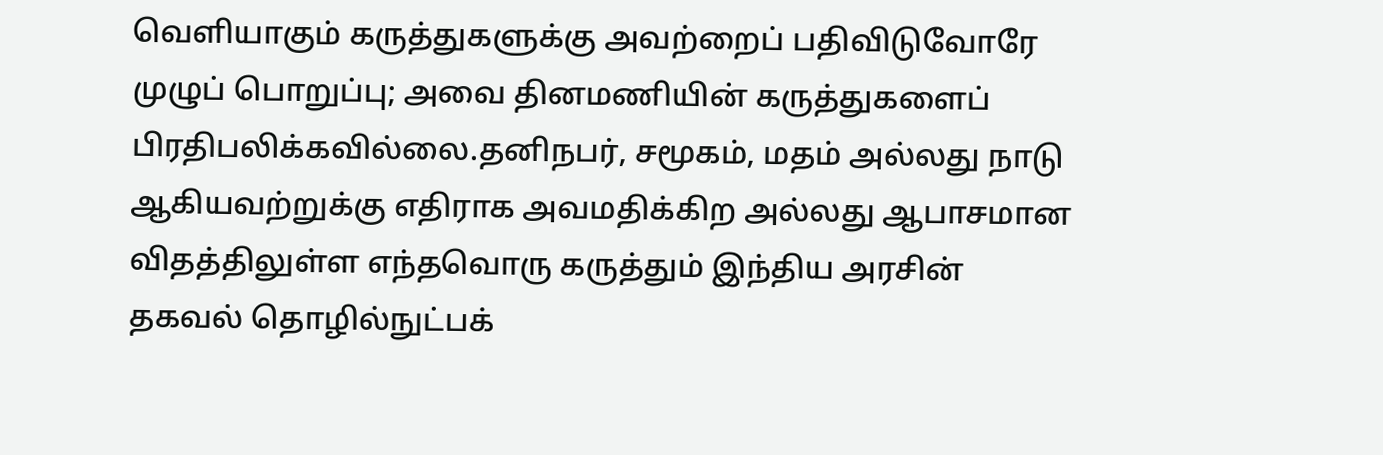வெளியாகும் கருத்துகளுக்கு அவற்றைப் பதிவிடுவோரே முழுப் பொறுப்பு; அவை தினமணியின் கருத்துகளைப் பிரதிபலிக்கவில்லை.தனிநபர், சமூகம், மதம் அல்லது நாடு ஆகியவற்றுக்கு எதிராக அவமதிக்கிற அல்லது ஆபாசமான விதத்திலுள்ள எந்தவொரு கருத்தும் இந்திய அரசின் தகவல் தொழில்நுட்பக்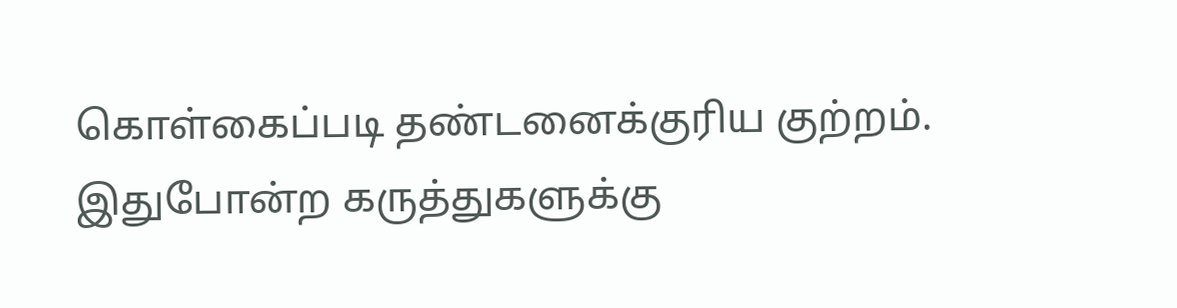கொள்கைப்படி தண்டனைக்குரிய குற்றம். இதுபோன்ற கருத்துகளுக்கு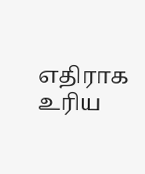எதிராக உரிய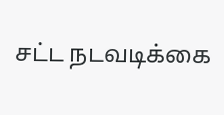சட்ட நடவடிக்கை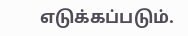எடுக்கப்படும்.